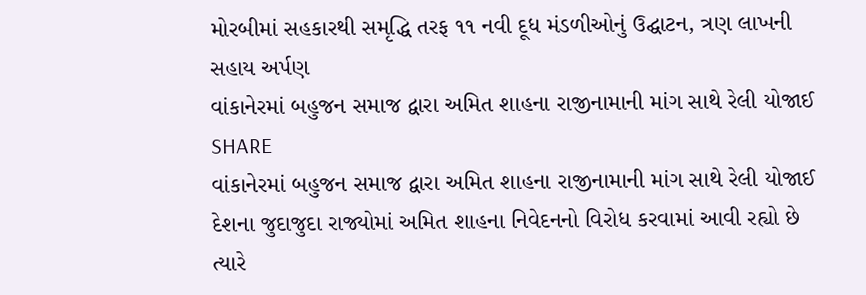મોરબીમાં સહકારથી સમૃદ્ધિ તરફ ૧૧ નવી દૂધ મંડળીઓનું ઉદ્ઘાટન, ત્રણ લાખની સહાય અર્પણ
વાંકાનેરમાં બહુજન સમાજ દ્વારા અમિત શાહના રાજીનામાની માંગ સાથે રેલી યોજાઈ
SHARE
વાંકાનેરમાં બહુજન સમાજ દ્વારા અમિત શાહના રાજીનામાની માંગ સાથે રેલી યોજાઈ
દેશના જુદાજુદા રાજ્યોમાં અમિત શાહના નિવેદનનો વિરોધ કરવામાં આવી રહ્યો છે ત્યારે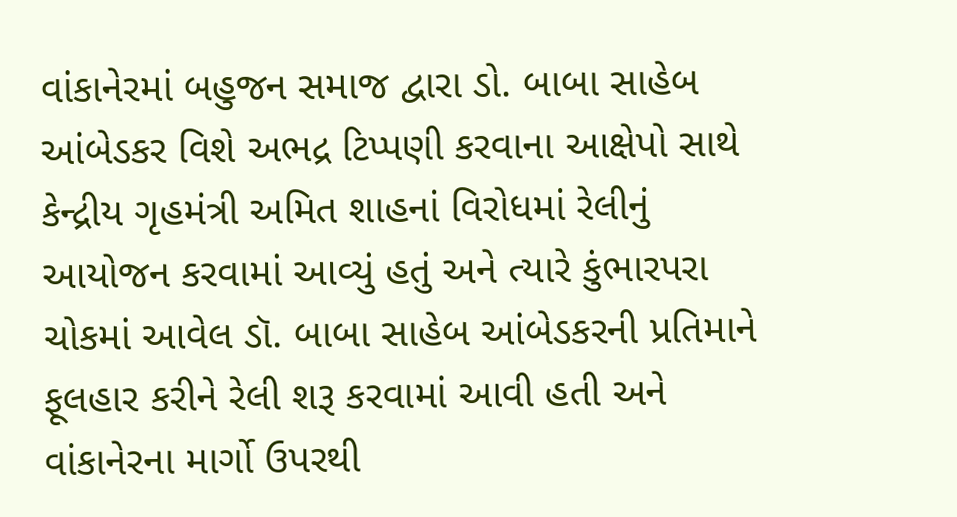વાંકાનેરમાં બહુજન સમાજ દ્વારા ડો. બાબા સાહેબ આંબેડકર વિશે અભદ્ર ટિપ્પણી કરવાના આક્ષેપો સાથે કેન્દ્રીય ગૃહમંત્રી અમિત શાહનાં વિરોધમાં રેલીનું આયોજન કરવામાં આવ્યું હતું અને ત્યારે કુંભારપરા ચોકમાં આવેલ ડૉ. બાબા સાહેબ આંબેડકરની પ્રતિમાને ફૂલહાર કરીને રેલી શરૂ કરવામાં આવી હતી અને વાંકાનેરના માર્ગો ઉપરથી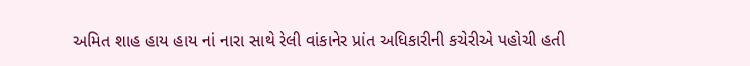અમિત શાહ હાય હાય નાં નારા સાથે રેલી વાંકાનેર પ્રાંત અધિકારીની કચેરીએ પહોચી હતી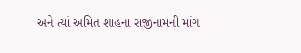અને ત્યાં અમિત શાહના રાજીનામની માંગ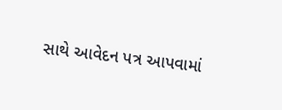સાથે આવેદન પત્ર આપવામાં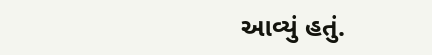આવ્યું હતું.